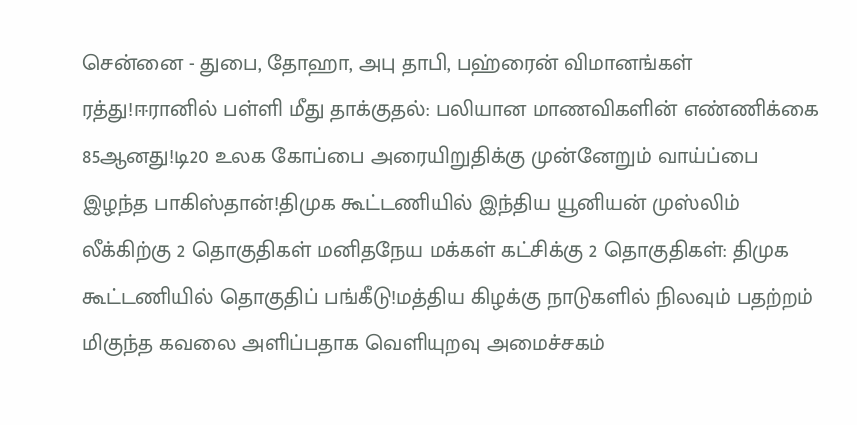சென்னை - துபை, தோஹா, அபு தாபி, பஹ்ரைன் விமானங்கள் ரத்து!ஈரானில் பள்ளி மீது தாக்குதல்: பலியான மாணவிகளின் எண்ணிக்கை 85ஆனது!டி20 உலக கோப்பை அரையிறுதிக்கு முன்னேறும் வாய்ப்பை இழந்த பாகிஸ்தான்!திமுக கூட்டணியில் இந்திய யூனியன் முஸ்லிம் லீக்கிற்கு 2 தொகுதிகள் மனிதநேய மக்கள் கட்சிக்கு 2 தொகுதிகள்: திமுக கூட்டணியில் தொகுதிப் பங்கீடு!மத்திய கிழக்கு நாடுகளில் நிலவும் பதற்றம் மிகுந்த கவலை அளிப்பதாக வெளியுறவு அமைச்சகம்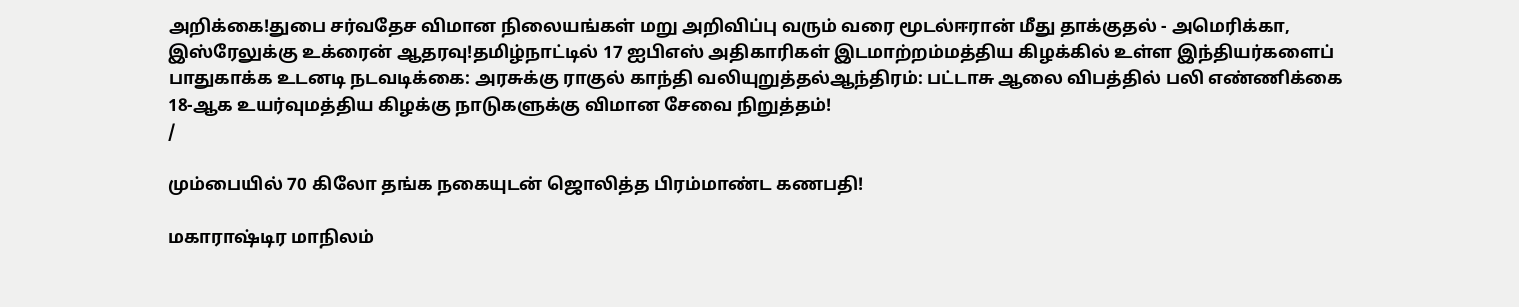அறிக்கை!துபை சர்வதேச விமான நிலையங்கள் மறு அறிவிப்பு வரும் வரை மூடல்ஈரான் மீது தாக்குதல் - அமெரிக்கா, இஸ்ரேலுக்கு உக்ரைன் ஆதரவு!தமிழ்நாட்டில் 17 ஐபிஎஸ் அதிகாரிகள் இடமாற்றம்மத்திய கிழக்கில் உள்ள இந்தியர்களைப் பாதுகாக்க உடனடி நடவடிக்கை: அரசுக்கு ராகுல் காந்தி வலியுறுத்தல்ஆந்திரம்: பட்டாசு ஆலை விபத்தில் பலி எண்ணிக்கை 18-ஆக உயர்வுமத்திய கிழக்கு நாடுகளுக்கு விமான சேவை நிறுத்தம்!
/

மும்பையில் 70 கிலோ தங்க நகையுடன் ஜொலித்த பிரம்மாண்ட கணபதி!

மகாராஷ்டிர மாநிலம்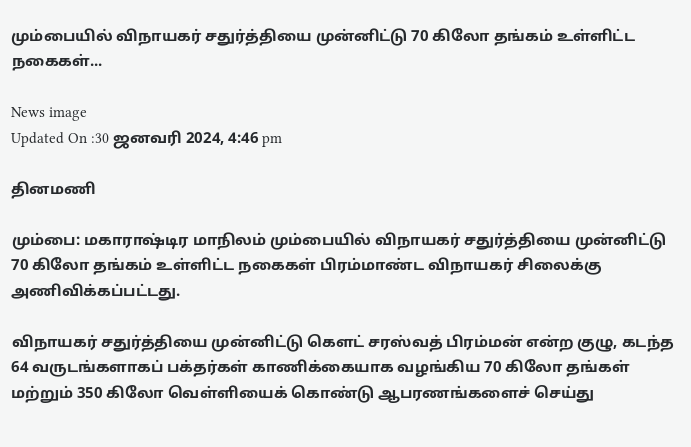மும்பையில் விநாயகர் சதுர்த்தியை முன்னிட்டு 70 கிலோ தங்கம் உள்ளிட்ட நகைகள்...

News image
Updated On :30 ஜனவரி 2024, 4:46 pm

தினமணி

மும்பை: மகாராஷ்டிர மாநிலம் மும்பையில் விநாயகர் சதுர்த்தியை முன்னிட்டு 70 கிலோ தங்கம் உள்ளிட்ட நகைகள் பிரம்மாண்ட விநாயகர் சிலைக்கு அணிவிக்கப்பட்டது.

விநாயகர் சதுர்த்தியை முன்னிட்டு கௌட் சரஸ்வத் பிரம்மன் என்ற குழு, கடந்த 64 வருடங்களாகப் பக்தர்கள் காணிக்கையாக வழங்கிய 70 கிலோ தங்கள் மற்றும் 350 கிலோ வெள்ளியைக் கொண்டு ஆபரணங்களைச் செய்து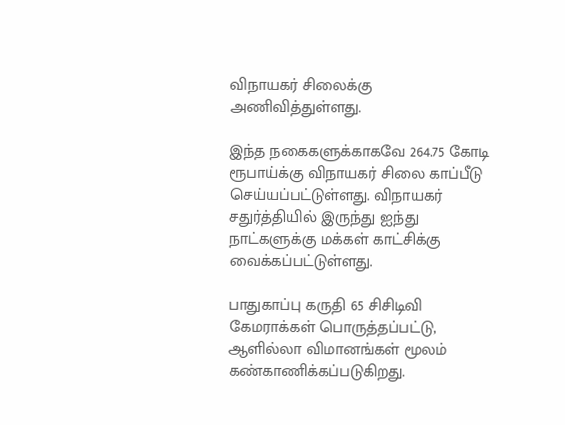விநாயகர் சிலைக்கு அணிவித்துள்ளது.

இந்த நகைகளுக்காகவே 264.75 கோடி ரூபாய்க்கு விநாயகர் சிலை காப்பீடு செய்யப்பட்டுள்ளது. விநாயகர் சதுர்த்தியில் இருந்து ஐந்து நாட்களுக்கு மக்கள் காட்சிக்கு வைக்கப்பட்டுள்ளது.

பாதுகாப்பு கருதி 65 சிசிடிவி கேமராக்கள் பொருத்தப்பட்டு, ஆளில்லா விமானங்கள் மூலம் கண்காணிக்கப்படுகிறது.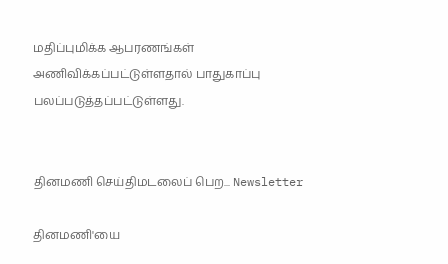மதிப்புமிக்க ஆபரணங்கள் அணிவிக்கப்பட்டுள்ளதால் பாதுகாப்பு பலப்படுத்தப்பட்டுள்ளது.


தினமணி செய்திமடலைப் பெற... Newsletter

தினமணி'யை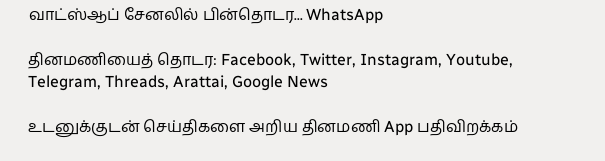வாட்ஸ்ஆப் சேனலில் பின்தொடர... WhatsApp

தினமணியைத் தொடர: Facebook, Twitter, Instagram, Youtube, Telegram, Threads, Arattai, Google News

உடனுக்குடன் செய்திகளை அறிய தினமணி App பதிவிறக்கம்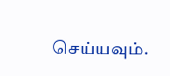செய்யவும்.